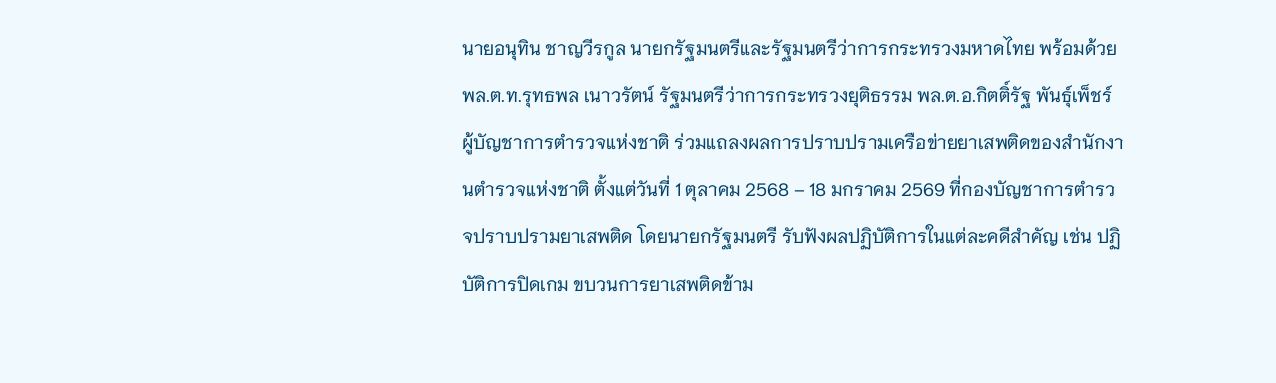นายอนุทิน ชาญวีรกูล นายกรัฐมนตรีและรัฐมนตรีว่าการกระทรวงมหาดไทย พร้อมด้วย พล.ต.ท.รุทธพล เนาวรัตน์ รัฐมนตรีว่าการกระทรวงยุติธรรม พล.ต.อ.กิตติ์รัฐ พันธุ์เพ็ชร์ ผู้บัญชาการตำรวจแห่งชาติ ร่วมแถลงผลการปราบปรามเครือข่ายยาเสพติดของสำนักงานตำรวจแห่งชาติ ตั้งแต่วันที่ 1 ตุลาคม 2568 – 18 มกราคม 2569 ที่กองบัญชาการตำรวจปราบปรามยาเสพติด โดยนายกรัฐมนตรี รับฟังผลปฏิบัติการในแต่ละคดีสำคัญ เช่น ปฏิบัติการปิดเกม ขบวนการยาเสพติดข้าม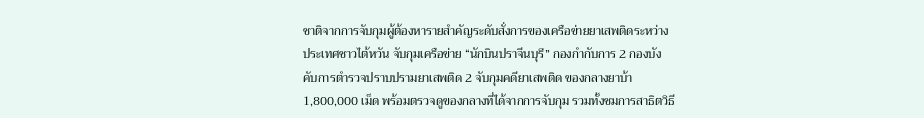ชาติจากการจับกุมผู้ต้องหารายสำคัญระดับสั่งการของเครือข่ายยาเสพติดระหว่างประเทศชาวไต้หวัน จับกุมเครือข่าย “นักบินปราจีนบุรี” กองกำกับการ 2 กองบังคับการตำรวจปราบปรามยาเสพติด 2 จับกุมคดียาเสพติด ของกลางยาบ้า 1,800,000 เม็ด พร้อมตรวจดูของกลางที่ได้จากการจับกุม รวมทั้งชมการสาธิตวิธี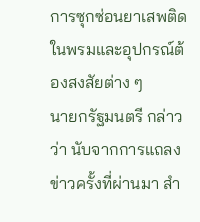การซุกซ่อนยาเสพติดในพรมและอุปกรณ์ต้องสงสัยต่าง ๆ
นายกรัฐมนตรี กล่าวว่า นับจากการแถลงข่าวครั้งที่ผ่านมา สำ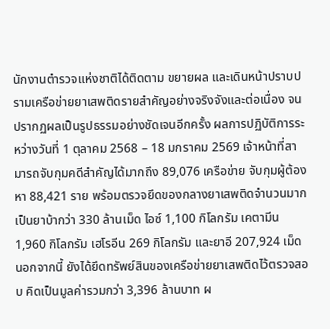นักงานตำรวจแห่งชาติได้ติดตาม ขยายผล และเดินหน้าปราบปรามเครือข่ายยาเสพติดรายสำคัญอย่างจริงจังและต่อเนื่อง จนปรากฏผลเป็นรูปธรรมอย่างชัดเจนอีกครั้ง ผลการปฏิบัติการระหว่างวันที่ 1 ตุลาคม 2568 – 18 มกราคม 2569 เจ้าหน้าที่สามารถจับกุมคดีสำคัญได้มากถึง 89,076 เครือข่าย จับกุมผู้ต้องหา 88,421 ราย พร้อมตรวจยึดของกลางยาเสพติดจำนวนมาก เป็นยาบ้ากว่า 330 ล้านเม็ด ไอซ์ 1,100 กิโลกรัม เคตามีน 1,960 กิโลกรัม เฮโรอีน 269 กิโลกรัม และยาอี 207,924 เม็ด นอกจากนี้ ยังได้ยึดทรัพย์สินของเครือข่ายยาเสพติดไว้ตรวจสอบ คิดเป็นมูลค่ารวมกว่า 3,396 ล้านบาท ผ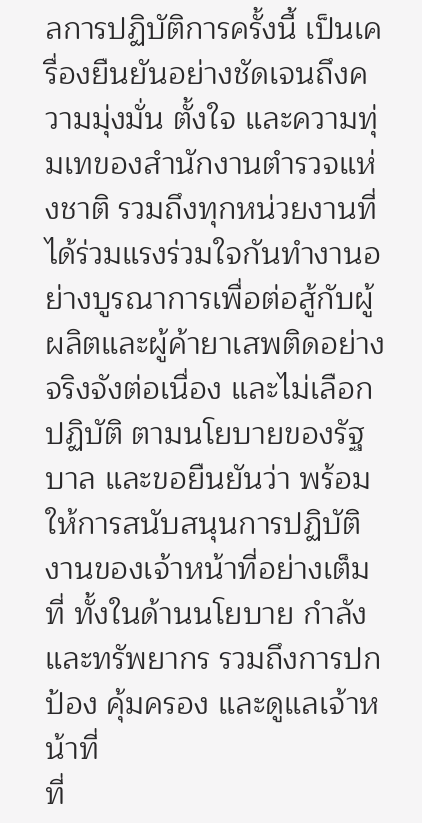ลการปฏิบัติการครั้งนี้ เป็นเครื่องยืนยันอย่างชัดเจนถึงความมุ่งมั่น ตั้งใจ และความทุ่มเทของสำนักงานตำรวจแห่งชาติ รวมถึงทุกหน่วยงานที่ได้ร่วมแรงร่วมใจกันทำงานอย่างบูรณาการเพื่อต่อสู้กับผู้ผลิตและผู้ค้ายาเสพติดอย่างจริงจังต่อเนื่อง และไม่เลือกปฏิบัติ ตามนโยบายของรัฐบาล และขอยืนยันว่า พร้อมให้การสนับสนุนการปฏิบัติงานของเจ้าหน้าที่อย่างเต็มที่ ทั้งในด้านนโยบาย กำลัง และทรัพยากร รวมถึงการปกป้อง คุ้มครอง และดูแลเจ้าหน้าที่
ที่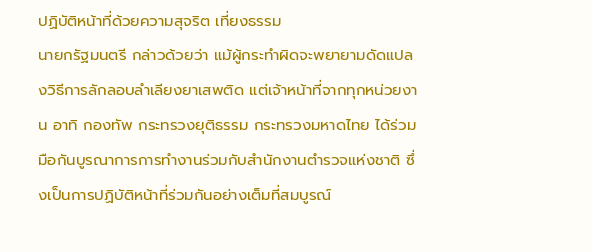ปฏิบัติหน้าที่ด้วยความสุจริต เที่ยงธรรม
นายกรัฐมนตรี กล่าวด้วยว่า แม้ผู้กระทำผิดจะพยายามดัดแปลงวิธีการลักลอบลำเลียงยาเสพติด แต่เจ้าหน้าที่จากทุกหน่วยงาน อาทิ กองทัพ กระทรวงยุติธรรม กระทรวงมหาดไทย ได้ร่วมมือกันบูรณาการการทำงานร่วมกับสำนักงานตำรวจแห่งชาติ ซึ่งเป็นการปฏิบัติหน้าที่ร่วมกันอย่างเต็มที่สมบูรณ์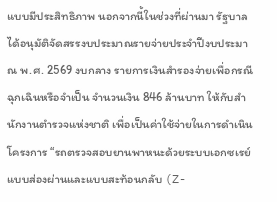แบบมีประสิทธิภาพ นอกจากนี้ในช่วงที่ผ่านมา รัฐบาลได้อนุมัติจัดสรรงบประมาณรายจ่ายประจำปีงบประมาณ พ.ศ. 2569 งบกลาง รายการเงินสำรองจ่ายเพื่อกรณีฉุกเฉินหรือจำเป็น จำนวนเงิน 846 ล้านบาท ให้กับสำนักงานตำรวจแห่งชาติ เพื่อเป็นค่าใช้จ่ายในการดำเนินโครงการ “รถตรวจสอบยานพาหนะด้วยระบบเอกซเรย์ แบบส่องผ่านและแบบสะท้อนกลับ (Z-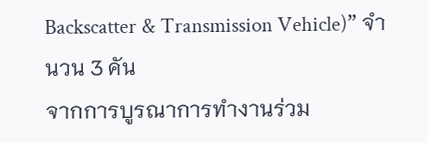Backscatter & Transmission Vehicle)” จำนวน 3 คัน
จากการบูรณาการทำงานร่วม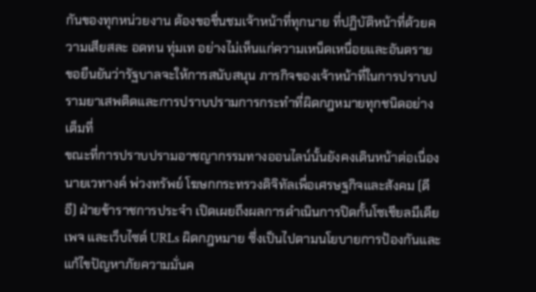กันของทุกหน่วยงาน ต้องขอชื่นชมเจ้าหน้าที่ทุกนาย ที่ปฏิบัติหน้าที่ด้วยความเสียสละ อดทน ทุ่มเท อย่างไม่เห็นแก่ความเหน็ดเหนื่อยและอันตราย ขอยืนยันว่ารัฐบาลจะให้การสนับสนุน ภารกิจของเจ้าหน้าที่ในการปราบปรามยาเสพติดและการปราบปรามการกระทำที่ผิดกฎหมายทุกชนิดอย่างเต็มที่
ขณะที่การปราบปรามอาชญากรรมทางออนไลน์นั้นยังคงเดินหน้าต่อเนื่อง นายเวทางค์ พ่วงทรัพย์ โฆษกกระทรวงดิจิทัลเพื่อเศรษฐกิจและสังคม (ดีอี) ฝ่ายข้าราชการประจำ เปิดเผยถึงผลการดำเนินการปิดกั้นโซเชียลมีเดีย เพจ และเว็บไซต์ URLs ผิดกฎหมาย ซึ่งเป็นไปตามนโยบายการป้องกันและแก้ไขปัญหาภัยความมั่นค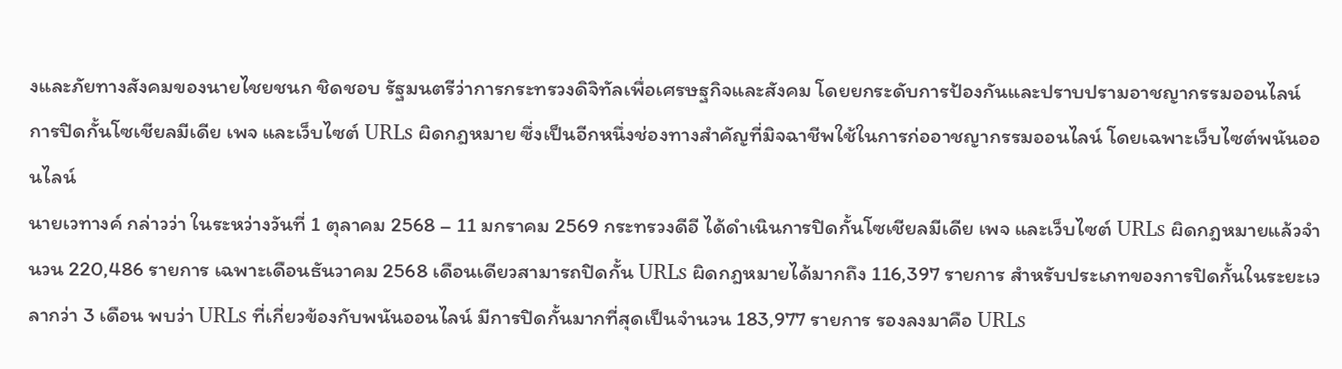งและภัยทางสังคมของนายไชยชนก ชิดชอบ รัฐมนตรีว่าการกระทรวงดิจิทัลเพื่อเศรษฐกิจและสังคม โดยยกระดับการป้องกันและปราบปรามอาชญากรรมออนไลน์ การปิดกั้นโซเชียลมีเดีย เพจ และเว็บไซต์ URLs ผิดกฎหมาย ซึ่งเป็นอีกหนึ่งช่องทางสำคัญที่มิจฉาชีพใช้ในการก่ออาชญากรรมออนไลน์ โดยเฉพาะเว็บไซต์พนันออนไลน์
นายเวทางค์ กล่าวว่า ในระหว่างวันที่ 1 ตุลาคม 2568 – 11 มกราคม 2569 กระทรวงดีอี ได้ดำเนินการปิดกั้นโซเชียลมีเดีย เพจ และเว็บไซต์ URLs ผิดกฎหมายแล้วจำนวน 220,486 รายการ เฉพาะเดือนธันวาคม 2568 เดือนเดียวสามารถปิดกั้น URLs ผิดกฎหมายได้มากถึง 116,397 รายการ สำหรับประเภทของการปิดกั้นในระยะเวลากว่า 3 เดือน พบว่า URLs ที่เกี่ยวข้องกับพนันออนไลน์ มีการปิดกั้นมากที่สุดเป็นจำนวน 183,977 รายการ รองลงมาคือ URLs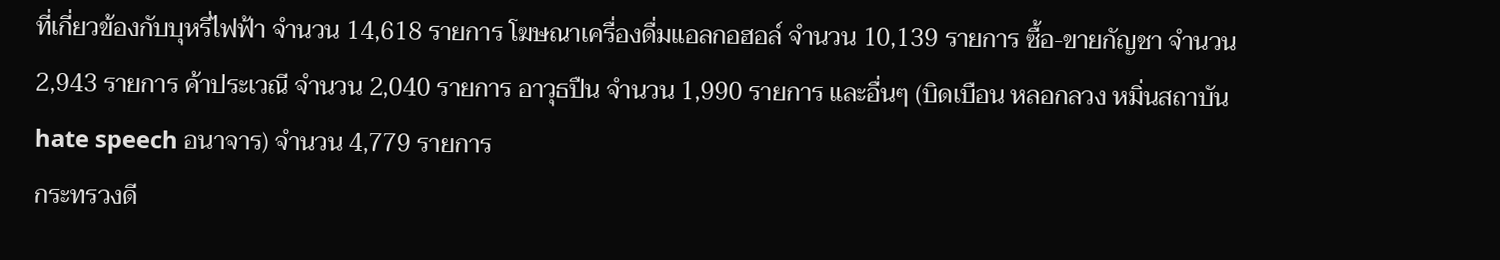ที่เกี่ยวข้องกับบุหรี่ไฟฟ้า จำนวน 14,618 รายการ โฆษณาเครื่องดื่มแอลกอฮอล์ จำนวน 10,139 รายการ ซื้อ-ขายกัญชา จำนวน 2,943 รายการ ค้าประเวณี จำนวน 2,040 รายการ อาวุธปืน จำนวน 1,990 รายการ และอื่นๆ (บิดเบือน หลอกลวง หมิ่นสถาบัน hate speech อนาจาร) จำนวน 4,779 รายการ
กระทรวงดี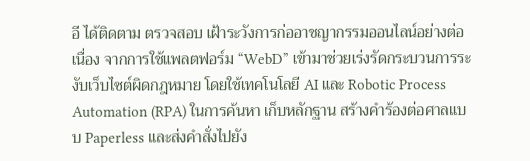อี ได้ติดตาม ตรวจสอบ เฝ้าระวังการก่ออาชญากรรมออนไลน์อย่างต่อเนื่อง จากการใช้แพลตฟอร์ม “WebD” เข้ามาช่วยเร่งรัดกระบวนการระงับเว็บไซต์ผิดกฎหมาย โดยใช้เทคโนโลยี AI และ Robotic Process Automation (RPA) ในการค้นหา เก็บหลักฐาน สร้างคำร้องต่อศาลแบบ Paperless และส่งคำสั่งไปยัง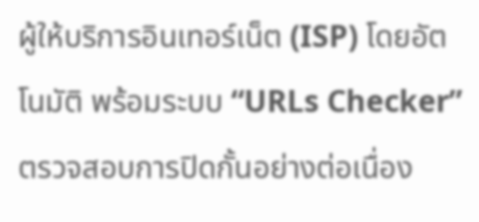ผู้ให้บริการอินเทอร์เน็ต (ISP) โดยอัตโนมัติ พร้อมระบบ “URLs Checker” ตรวจสอบการปิดกั้นอย่างต่อเนื่อง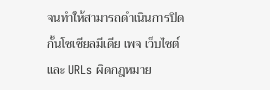จนทำให้สามารถดำเนินการปิดกั้นโซเชียลมีเดีย เพจ เว็บไซต์ และ URLs ผิดกฎหมาย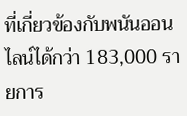ที่เกี่ยวข้องกับพนันออนไลน์ได้กว่า 183,000 รายการ